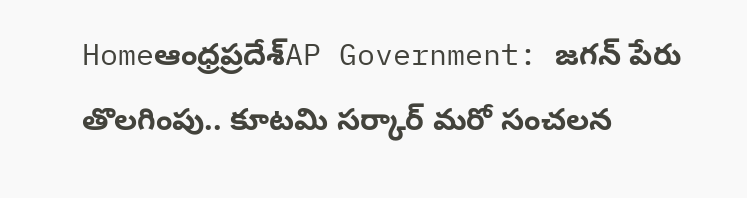Homeఆంధ్రప్రదేశ్‌AP Government: జగన్ పేరు తొలగింపు.. కూటమి సర్కార్ మరో సంచలన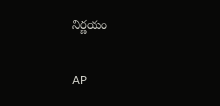నిర్ణయం

AP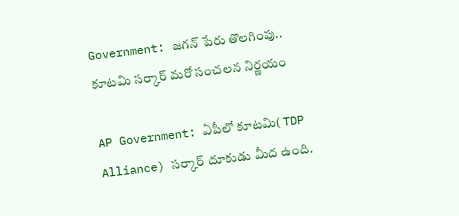Government: జగన్ పేరు తొలగింపు.. కూటమి సర్కార్ మరో సంచలన నిర్ణయం

AP Government: ఏపీలో కూటమి( TDP Alliance) సర్కార్ దూకుడు మీద ఉంది.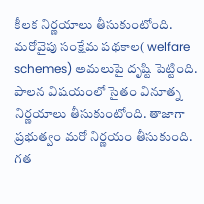కీలక నిర్ణయాలు తీసుకుంటోంది. మరోవైపు సంక్షేమ పథకాల( welfare schemes) అమలుపై దృష్టి పెట్టింది. పాలన విషయంలో సైతం వినూత్న నిర్ణయాలు తీసుకుంటోంది. తాజాగా ప్రభుత్వం మరో నిర్ణయం తీసుకుంది. గత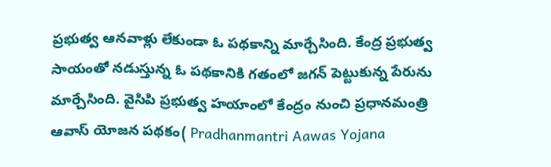ప్రభుత్వ ఆనవాళ్లు లేకుండా ఓ పథకాన్ని మార్చేసింది. కేంద్ర ప్రభుత్వ సాయంతో నడుస్తున్న ఓ పథకానికి గతంలో జగన్ పెట్టుకున్న పేరును మార్చేసింది. వైసిపి ప్రభుత్వ హయాంలో కేంద్రం నుంచి ప్రధానమంత్రి ఆవాస్ యోజన పథకం( Pradhanmantri Aawas Yojana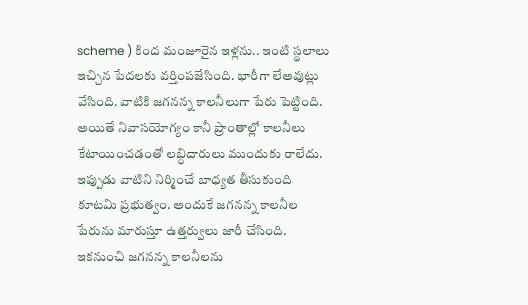scheme ) కింద మంజూరైన ఇళ్లను.. ఇంటి స్థలాలు ఇచ్చిన పేదలకు వర్తింపజేసింది. భారీగా లేఅవుట్లు వేసింది. వాటికి జగనన్న కాలనీలుగా పేరు పెట్టింది. అయితే నివాసయోగ్యం కానీ ప్రాంతాల్లో కాలనీలు కేటాయించడంతో లబ్ధిదారులు ముందుకు రాలేదు. ఇప్పుడు వాటిని నిర్మించే బాధ్యత తీసుకుంది కూటమి ప్రభుత్వం. అందుకే జగనన్న కాలనీల పేరును మారుస్తూ ఉత్తర్వులు జారీ చేసింది. ఇకనుంచి జగనన్న కాలనీలను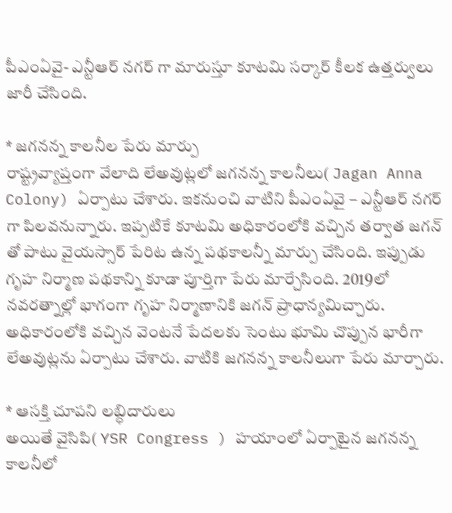పీఎంఏవై- ఎన్టీఆర్ నగర్ గా మారుస్తూ కూటమి సర్కార్ కీలక ఉత్తర్వులు జారీ చేసింది.

* జగనన్న కాలనీల పేరు మార్పు
రాష్ట్రవ్యాప్తంగా వేలాది లేఅవుట్లలో జగనన్న కాలనీలు( Jagan Anna Colony) ఏర్పాటు చేశారు. ఇకనుంచి వాటిని పీఎంఏవై – ఎన్టీఆర్ నగర్ గా పిలవనున్నారు. ఇప్పటికే కూటమి అధికారంలోకి వచ్చిన తర్వాత జగన్ తో పాటు వైయస్సార్ పేరిట ఉన్న పథకాలన్నీ మార్పు చేసింది. ఇప్పుడు గృహ నిర్మాణ పథకాన్ని కూడా పూర్తిగా పేరు మార్చేసింది. 2019లో నవరత్నాల్లో భాగంగా గృహ నిర్మాణానికి జగన్ ప్రాధాన్యమిచ్చారు. అధికారంలోకి వచ్చిన వెంటనే పేదలకు సెంటు భూమి చొప్పున భారీగా లేఅవుట్లను ఏర్పాటు చేశారు. వాటికి జగనన్న కాలనీలుగా పేరు మార్చారు.

* ఆసక్తి చూపని లబ్ధిదారులు
అయితే వైసిపి( YSR Congress ) హయాంలో ఏర్పాటైన జగనన్న కాలనీలో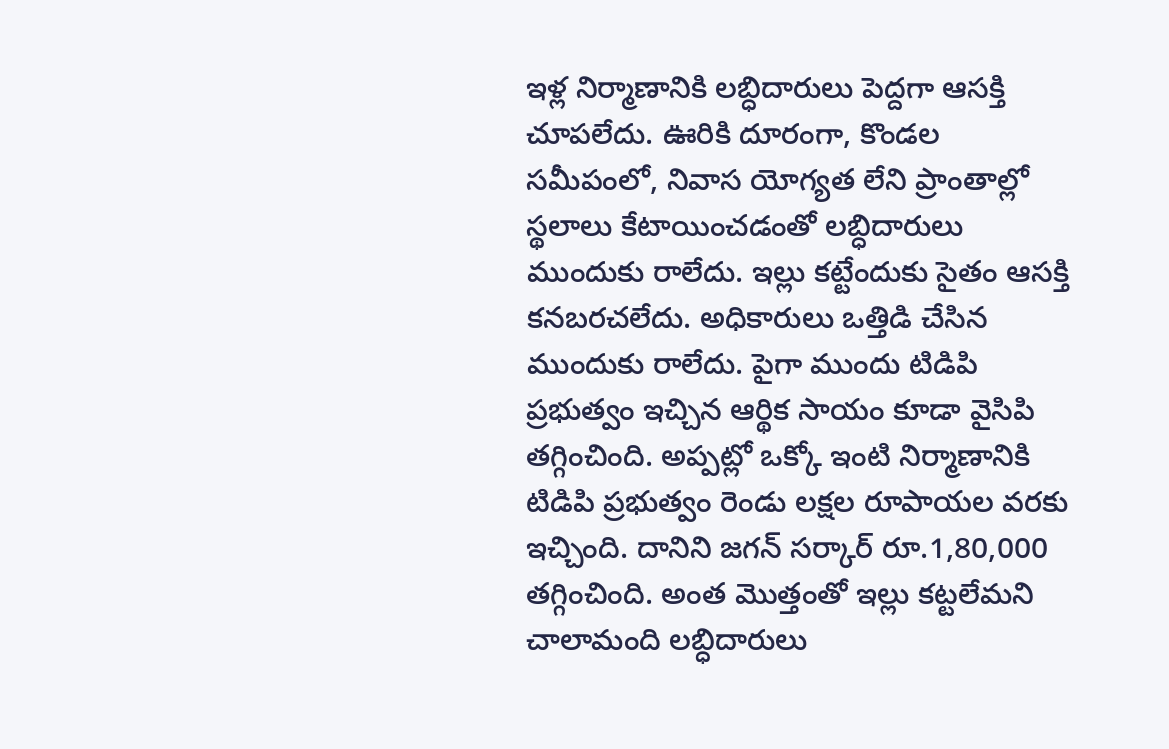ఇళ్ల నిర్మాణానికి లబ్ధిదారులు పెద్దగా ఆసక్తి చూపలేదు. ఊరికి దూరంగా, కొండల సమీపంలో, నివాస యోగ్యత లేని ప్రాంతాల్లో స్థలాలు కేటాయించడంతో లబ్ధిదారులు ముందుకు రాలేదు. ఇల్లు కట్టేందుకు సైతం ఆసక్తి కనబరచలేదు. అధికారులు ఒత్తిడి చేసిన ముందుకు రాలేదు. పైగా ముందు టిడిపి ప్రభుత్వం ఇచ్చిన ఆర్థిక సాయం కూడా వైసిపి తగ్గించింది. అప్పట్లో ఒక్కో ఇంటి నిర్మాణానికి టిడిపి ప్రభుత్వం రెండు లక్షల రూపాయల వరకు ఇచ్చింది. దానిని జగన్ సర్కార్ రూ.1,80,000 తగ్గించింది. అంత మొత్తంతో ఇల్లు కట్టలేమని చాలామంది లబ్ధిదారులు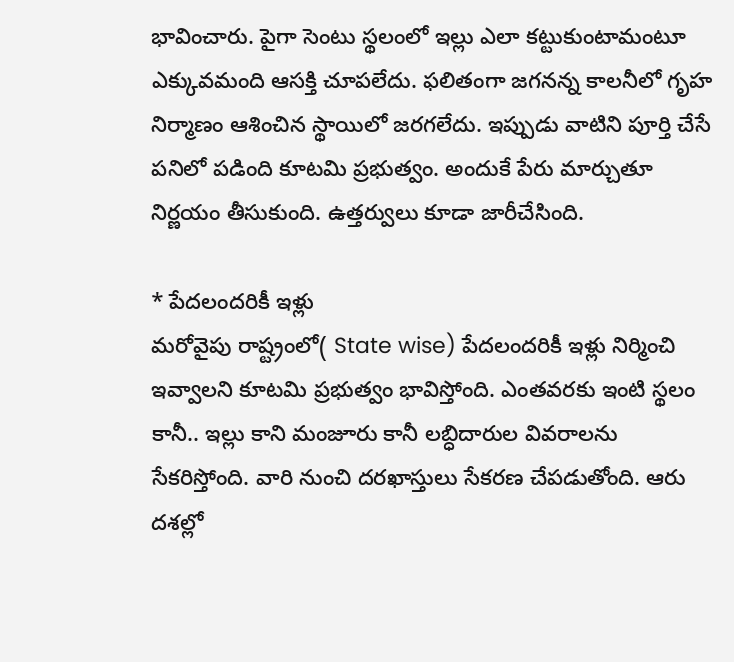భావించారు. పైగా సెంటు స్థలంలో ఇల్లు ఎలా కట్టుకుంటామంటూ ఎక్కువమంది ఆసక్తి చూపలేదు. ఫలితంగా జగనన్న కాలనీలో గృహ నిర్మాణం ఆశించిన స్థాయిలో జరగలేదు. ఇప్పుడు వాటిని పూర్తి చేసే పనిలో పడింది కూటమి ప్రభుత్వం. అందుకే పేరు మార్చుతూ నిర్ణయం తీసుకుంది. ఉత్తర్వులు కూడా జారీచేసింది.

* పేదలందరికీ ఇళ్లు
మరోవైపు రాష్ట్రంలో( State wise) పేదలందరికీ ఇళ్లు నిర్మించి ఇవ్వాలని కూటమి ప్రభుత్వం భావిస్తోంది. ఎంతవరకు ఇంటి స్థలం కానీ.. ఇల్లు కాని మంజూరు కానీ లబ్ధిదారుల వివరాలను సేకరిస్తోంది. వారి నుంచి దరఖాస్తులు సేకరణ చేపడుతోంది. ఆరు దశల్లో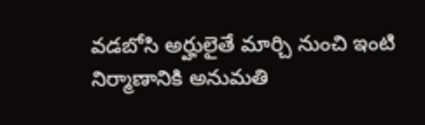వడబోసి అర్హులైతే మార్చి నుంచి ఇంటి నిర్మాణానికి అనుమతి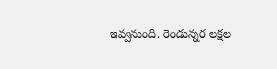ఇవ్వనుంది. రెండున్నర లక్షల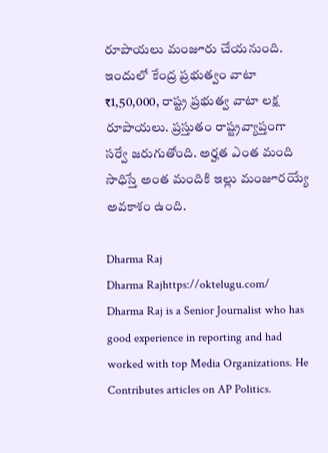రూపాయలు మంజూరు చేయనుంది. ఇందులో కేంద్ర ప్రభుత్వం వాటా ₹1,50,000, రాష్ట్ర ప్రభుత్వ వాటా లక్ష రూపాయలు. ప్రస్తుతం రాష్ట్రవ్యాప్తంగా సర్వే జరుగుతోంది. అర్హత ఎంత మంది సాధిస్తే అంత మందికి ఇల్లు మంజూరయ్యే అవకాశం ఉంది.

Dharma Raj
Dharma Rajhttps://oktelugu.com/
Dharma Raj is a Senior Journalist who has good experience in reporting and had worked with top Media Organizations. He Contributes articles on AP Politics.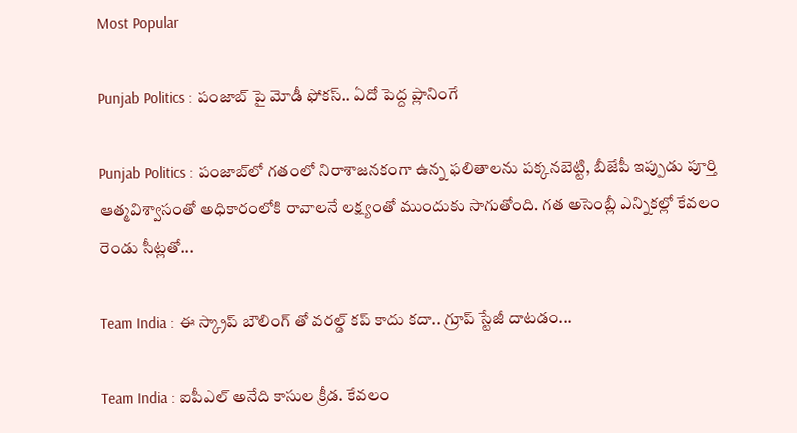Most Popular

Punjab Politics : పంజాబ్ పై మోడీ ఫోకస్.. ఏదో పెద్ద ప్లానింగే

Punjab Politics : పంజాబ్‌లో గతంలో నిరాశాజనకంగా ఉన్న ఫలితాలను పక్కనబెట్టి, బీజేపీ ఇప్పుడు పూర్తి ఆత్మవిశ్వాసంతో అధికారంలోకి రావాలనే లక్ష్యంతో ముందుకు సాగుతోంది. గత అసెంబ్లీ ఎన్నికల్లో కేవలం రెండు సీట్లతో...

Team India : ఈ స్క్రాప్ బౌలింగ్ తో వరల్డ్ కప్ కాదు కదా.. గ్రూప్ స్టేజీ దాటడం...

Team India : ఐపీఎల్ అనేది కాసుల క్రీడ. కేవలం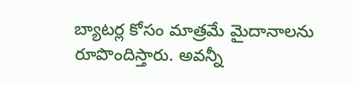బ్యాటర్ల కోసం మాత్రమే మైదానాలను రూపొందిస్తారు. అవన్నీ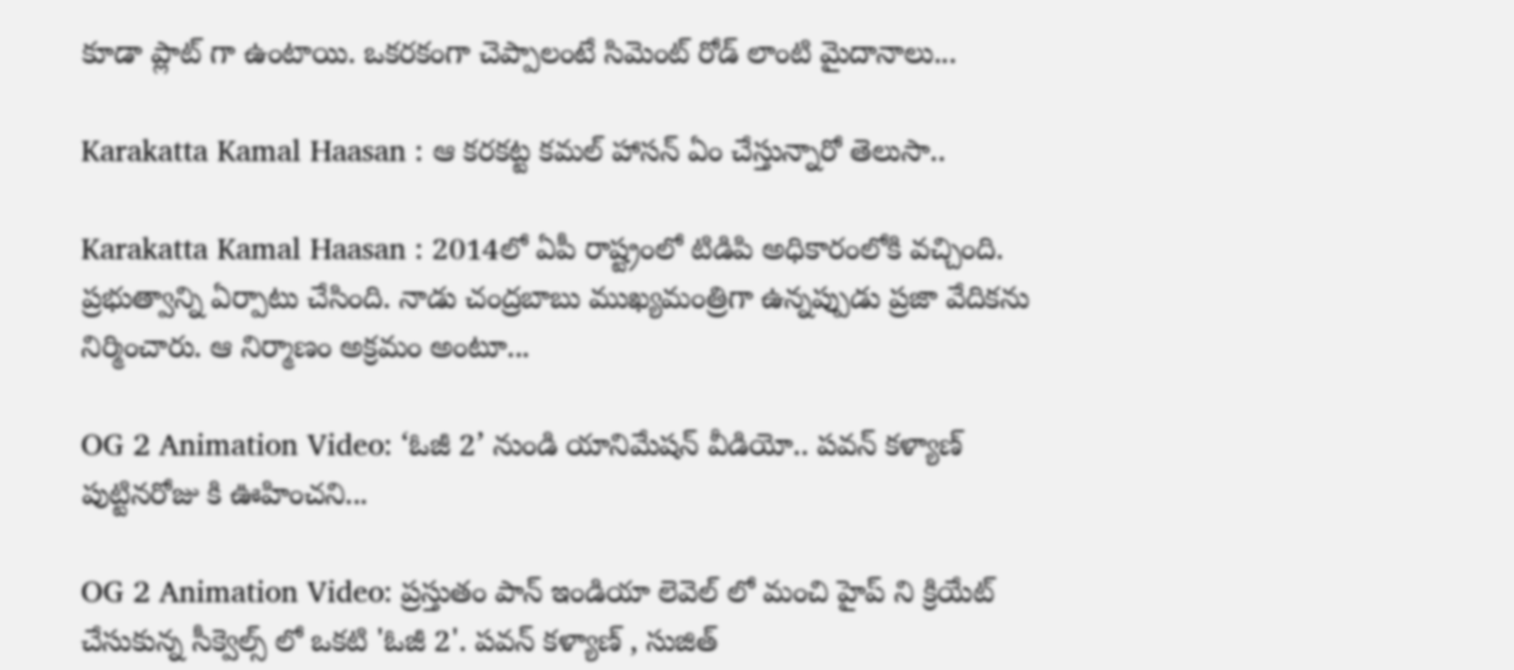కూడా ప్లాట్ గా ఉంటాయి. ఒకరకంగా చెప్పాలంటే సిమెంట్ రోడ్ లాంటి మైదానాలు...

Karakatta Kamal Haasan : ఆ కరకట్ట కమల్ హాసన్ ఏం చేస్తున్నారో తెలుసా..

Karakatta Kamal Haasan : 2014లో ఏపీ రాష్ట్రంలో టిడిపి అధికారంలోకి వచ్చింది. ప్రభుత్వాన్ని ఏర్పాటు చేసింది. నాడు చంద్రబాబు ముఖ్యమంత్రిగా ఉన్నప్పుడు ప్రజా వేదికను నిర్మించారు. ఆ నిర్మాణం అక్రమం అంటూ...

OG 2 Animation Video: ‘ఓజీ 2’ నుండి యానిమేషన్ వీడియో.. పవన్ కళ్యాణ్ పుట్టినరోజు కి ఊహించని...

OG 2 Animation Video: ప్రస్తుతం పాన్ ఇండియా లెవెల్ లో మంచి హైప్ ని క్రియేట్ చేసుకున్న సీక్వెల్స్ లో ఒకటి 'ఓజీ 2'. పవన్ కళ్యాణ్ , సుజిత్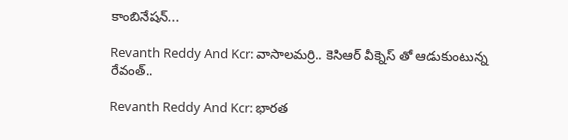కాంబినేషన్...

Revanth Reddy And Kcr: వాసాలమర్రి.. కెసిఆర్ వీక్నెస్ తో ఆడుకుంటున్న రేవంత్..

Revanth Reddy And Kcr: భారత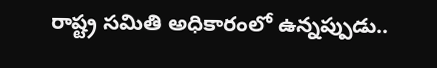రాష్ట్ర సమితి అధికారంలో ఉన్నప్పుడు..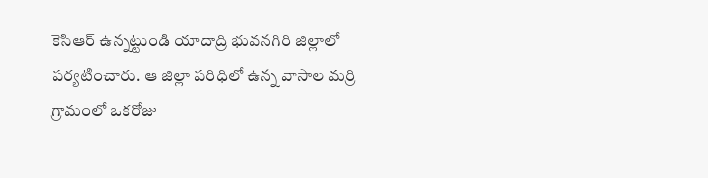కెసిఆర్ ఉన్నట్టుండి యాదాద్రి భువనగిరి జిల్లాలో పర్యటించారు. ఆ జిల్లా పరిధిలో ఉన్న వాసాల మర్రి గ్రామంలో ఒకరోజు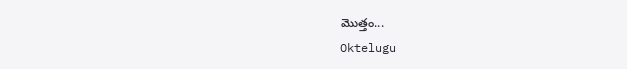మొత్తం...
Oktelugu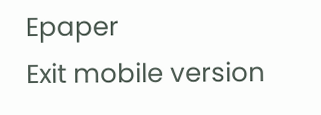Epaper
Exit mobile version